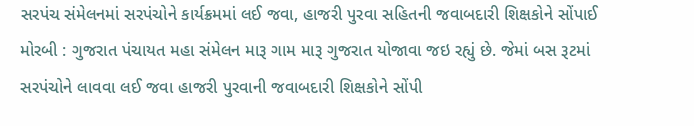સરપંચ સંમેલનમાં સરપંચોને કાર્યક્રમમાં લઈ જવા, હાજરી પુરવા સહિતની જવાબદારી શિક્ષકોને સોંપાઈ મોરબી : ગુજરાત પંચાયત મહા સંમેલન મારૂ ગામ મારૂ ગુજરાત યોજાવા જઇ રહ્યું છે. જેમાં બસ રૂટમાં સરપંચોને લાવવા લઈ જવા હાજરી પુરવાની જવાબદારી શિક્ષકોને સોંપી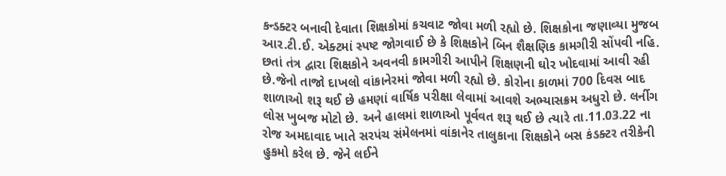કન્ડક્ટર બનાવી દેવાતા શિક્ષકોમાં કચવાટ જોવા મળી રહ્યો છે. શિક્ષકોના જણાવ્યા મુજબ આર.ટી.ઈ. એક્ટમાં સ્પષ્ટ જોગવાઈ છે કે શિક્ષકોને બિન શૈક્ષણિક કામગીરી સોંપવી નહિ. છતાં તંત્ર દ્વારા શિક્ષકોને અવનવી કામગીરી આપીને શિક્ષણની ઘોર ખોદવામાં આવી રહી છે.જેનો તાજો દાખલો વાંકાનેરમાં જોવા મળી રહ્યો છે. કોરોના કાળમાં 700 દિવસ બાદ શાળાઓ શરૂ થઈ છે હમણાં વાર્ષિક પરીક્ષા લેવામાં આવશે અભ્યાસક્રમ અધુરો છે. લર્નીગ લોસ ખુબજ મોટો છે. અને હાલમાં શાળાઓ પૂર્વવત શરૂ થઈ છે ત્યારે તા.11.03.22 ના રોજ અમદાવાદ ખાતે સરપંચ સંમેલનમાં વાંકાનેર તાલુકાના શિક્ષકોને બસ કંડક્ટર તરીકેની હુકમો કરેલ છે. જેને લઈને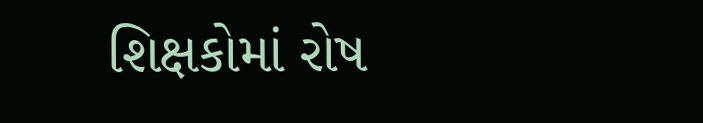શિક્ષકોમાં રોષ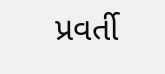પ્રવર્તી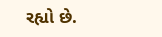રહ્યો છે.